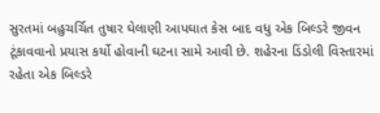સુરતમાં બહુચર્ચિત તુષાર ઘેલાણી આપઘાત કેસ બાદ વધુ એક બિલ્ડરે જીવન ટૂંકાવવાનો પ્રયાસ કર્યો હોવાની ઘટના સામે આવી છે. શહેરના ડિંડોલી વિસ્તારમાં રહેતા એક બિલ્ડરે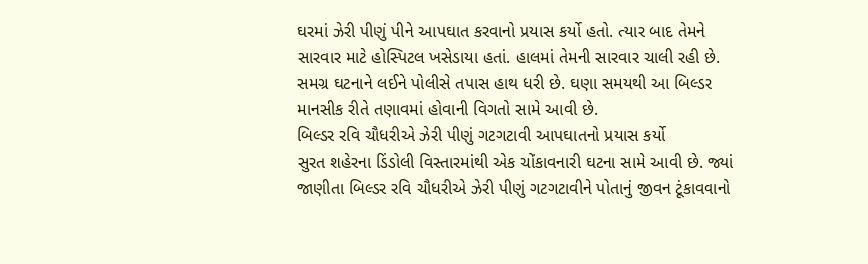ઘરમાં ઝેરી પીણું પીને આપઘાત કરવાનો પ્રયાસ કર્યો હતો. ત્યાર બાદ તેમને સારવાર માટે હોસ્પિટલ ખસેડાયા હતાં. હાલમાં તેમની સારવાર ચાલી રહી છે. સમગ્ર ઘટનાને લઈને પોલીસે તપાસ હાથ ધરી છે. ઘણા સમયથી આ બિલ્ડર માનસીક રીતે તણાવમાં હોવાની વિગતો સામે આવી છે.
બિલ્ડર રવિ ચૌધરીએ ઝેરી પીણું ગટગટાવી આપઘાતનો પ્રયાસ કર્યો
સુરત શહેરના ડિંડોલી વિસ્તારમાંથી એક ચોંકાવનારી ઘટના સામે આવી છે. જ્યાં જાણીતા બિલ્ડર રવિ ચૌધરીએ ઝેરી પીણું ગટગટાવીને પોતાનું જીવન ટૂંકાવવાનો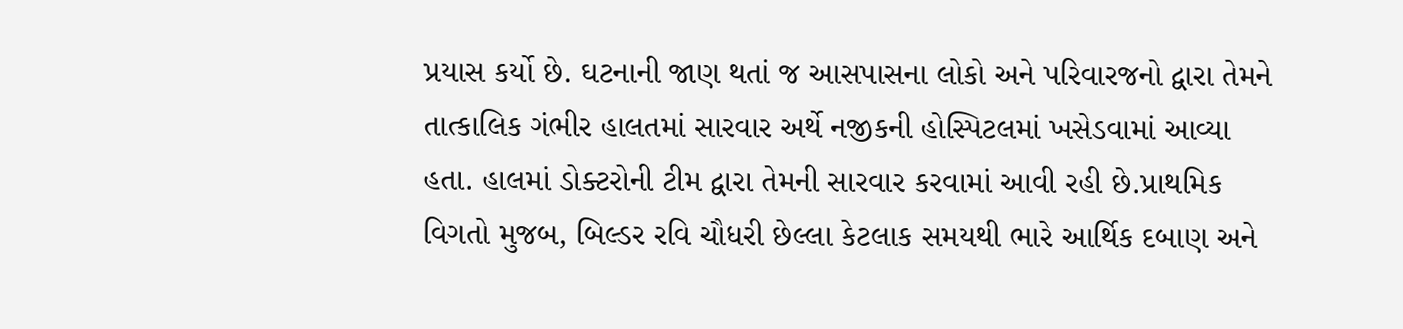પ્રયાસ કર્યો છે. ઘટનાની જાણ થતાં જ આસપાસના લોકો અને પરિવારજનો દ્વારા તેમને તાત્કાલિક ગંભીર હાલતમાં સારવાર અર્થે નજીકની હોસ્પિટલમાં ખસેડવામાં આવ્યા હતા. હાલમાં ડોક્ટરોની ટીમ દ્વારા તેમની સારવાર કરવામાં આવી રહી છે.પ્રાથમિક વિગતો મુજબ, બિલ્ડર રવિ ચૌધરી છેલ્લા કેટલાક સમયથી ભારે આર્થિક દબાણ અને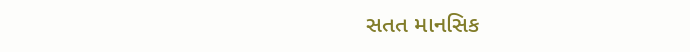સતત માનસિક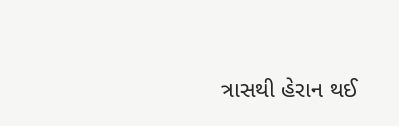ત્રાસથી હેરાન થઈ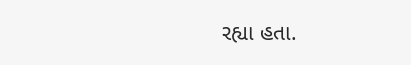રહ્યા હતા.